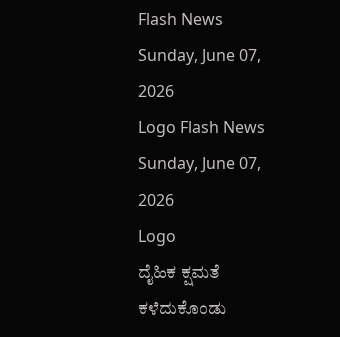Flash News
Sunday, June 07, 2026
Logo Flash News
Sunday, June 07, 2026
Logo
ದೈಹಿಕ ಕ್ಷಮತೆ ಕಳೆದುಕೊಂಡು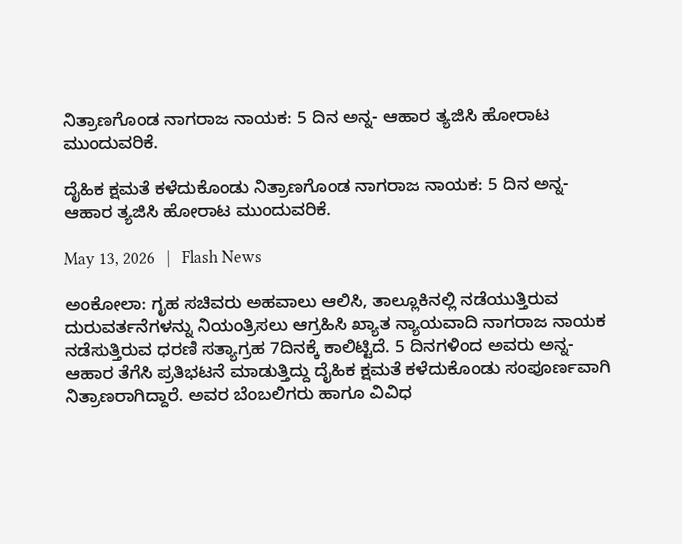ನಿತ್ರಾಣಗೊಂಡ ನಾಗರಾಜ ನಾಯಕ: 5 ದಿನ ಅನ್ನ- ಆಹಾರ ತ್ಯಜಿಸಿ ಹೋರಾಟ ಮುಂದುವರಿಕೆ.

ದೈಹಿಕ ಕ್ಷಮತೆ ಕಳೆದುಕೊಂಡು ನಿತ್ರಾಣಗೊಂಡ ನಾಗರಾಜ ನಾಯಕ: 5 ದಿನ ಅನ್ನ- ಆಹಾರ ತ್ಯಜಿಸಿ ಹೋರಾಟ ಮುಂದುವರಿಕೆ.

May 13, 2026   |   Flash News

ಅಂಕೋಲಾ: ಗೃಹ ಸಚಿವರು ಅಹವಾಲು ಆಲಿಸಿ, ತಾಲ್ಲೂಕಿನಲ್ಲಿ ನಡೆಯುತ್ತಿರುವ ದುರುವರ್ತನೆಗಳನ್ನು ನಿಯಂತ್ರಿಸಲು ಆಗ್ರಹಿಸಿ ಖ್ಯಾತ ನ್ಯಾಯವಾದಿ ನಾಗರಾಜ ನಾಯಕ ನಡೆಸುತ್ತಿರುವ ಧರಣಿ ಸತ್ಯಾಗ್ರಹ 7ದಿನಕ್ಕೆ ಕಾಲಿಟ್ಟಿದೆ. 5 ದಿನಗಳಿಂದ ಅವರು ಅನ್ನ- ಆಹಾರ ತೆಗೆಸಿ ಪ್ರತಿಭಟನೆ ಮಾಡುತ್ತಿದ್ದು ದೈಹಿಕ ಕ್ಷಮತೆ ಕಳೆದುಕೊಂಡು ಸಂಪೂರ್ಣವಾಗಿ ನಿತ್ರಾಣರಾಗಿದ್ದಾರೆ. ಅವರ ಬೆಂಬಲಿಗರು ಹಾಗೂ ವಿವಿಧ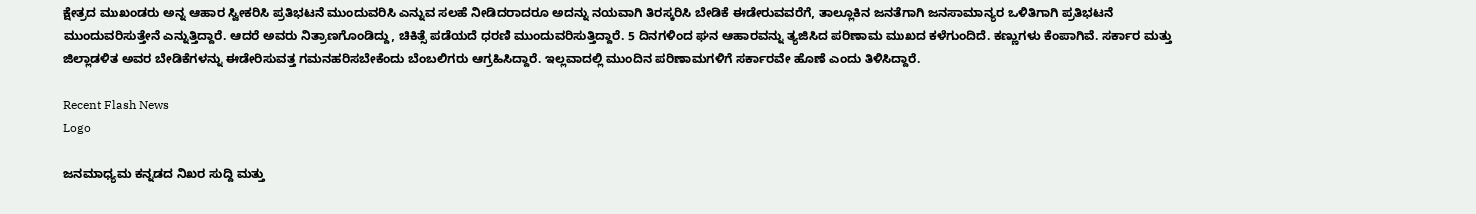ಕ್ಷೇತ್ರದ ಮುಖಂಡರು ಅನ್ನ ಆಹಾರ ಸ್ವೀಕರಿಸಿ ಪ್ರತಿಭಟನೆ ಮುಂದುವರಿಸಿ ಎನ್ನುವ ಸಲಹೆ ನೀಡಿದರಾದರೂ ಅದನ್ನು ನಯವಾಗಿ ತಿರಸ್ಕರಿಸಿ ಬೇಡಿಕೆ ಈಡೇರುವವರೆಗೆ, ತಾಲ್ಲೂಕಿನ ಜನತೆಗಾಗಿ ಜನಸಾಮಾನ್ಯರ ಒಳಿತಿಗಾಗಿ ಪ್ರತಿಭಟನೆ ಮುಂದುವರಿಸುತ್ತೇನೆ ಎನ್ನುತ್ತಿದ್ದಾರೆ. ಆದರೆ ಅವರು ನಿತ್ರಾಣಗೊಂಡಿದ್ದು, ಚಿಕಿತ್ಸೆ ಪಡೆಯದೆ ಧರಣಿ ಮುಂದುವರಿಸುತ್ತಿದ್ದಾರೆ. 5 ದಿನಗಳಿಂದ ಘನ ಆಹಾರವನ್ನು ತ್ಯಜಿಸಿದ ಪರಿಣಾಮ ಮುಖದ ಕಳೆಗುಂದಿದೆ. ಕಣ್ಣುಗಳು ಕೆಂಪಾಗಿವೆ. ಸರ್ಕಾರ ಮತ್ತು ಜಿಲ್ಲಾಡಳಿತ ಅವರ ಬೇಡಿಕೆಗಳನ್ನು ಈಡೇರಿಸುವತ್ತ ಗಮನಹರಿಸಬೇಕೆಂದು ಬೆಂಬಲಿಗರು ಆಗ್ರಹಿಸಿದ್ದಾರೆ. ಇಲ್ಲವಾದಲ್ಲಿ ಮುಂದಿನ ಪರಿಣಾಮಗಳಿಗೆ ಸರ್ಕಾರವೇ ಹೊಣೆ ಎಂದು ತಿಳಿಸಿದ್ದಾರೆ.

Recent Flash News
Logo

ಜನಮಾಧ್ಯಮ ಕನ್ನಡದ ನಿಖರ ಸುದ್ದಿ ಮತ್ತು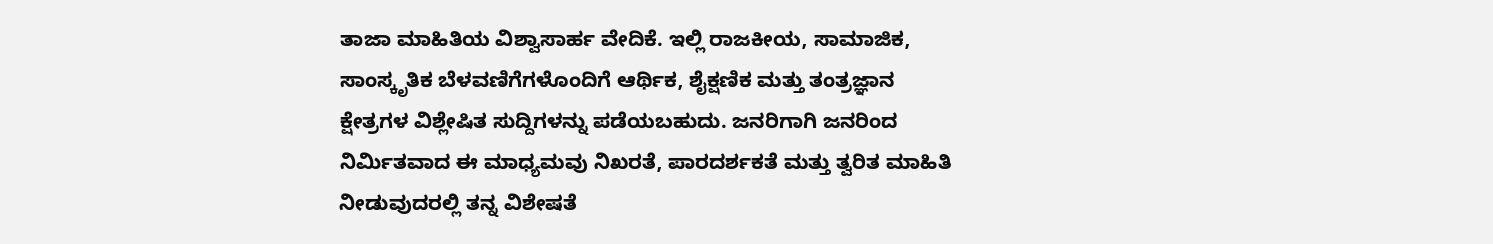ತಾಜಾ ಮಾಹಿತಿಯ ವಿಶ್ವಾಸಾರ್ಹ ವೇದಿಕೆ. ಇಲ್ಲಿ ರಾಜಕೀಯ, ಸಾಮಾಜಿಕ, ಸಾಂಸ್ಕೃತಿಕ ಬೆಳವಣಿಗೆಗಳೊಂದಿಗೆ ಆರ್ಥಿಕ, ಶೈಕ್ಷಣಿಕ ಮತ್ತು ತಂತ್ರಜ್ಞಾನ ಕ್ಷೇತ್ರಗಳ ವಿಶ್ಲೇಷಿತ ಸುದ್ದಿಗಳನ್ನು ಪಡೆಯಬಹುದು. ಜನರಿಗಾಗಿ ಜನರಿಂದ ನಿರ್ಮಿತವಾದ ಈ ಮಾಧ್ಯಮವು ನಿಖರತೆ, ಪಾರದರ್ಶಕತೆ ಮತ್ತು ತ್ವರಿತ ಮಾಹಿತಿ ನೀಡುವುದರಲ್ಲಿ ತನ್ನ ವಿಶೇಷತೆ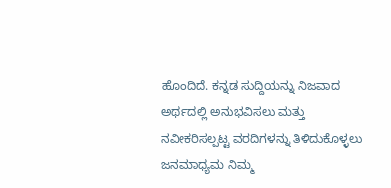ಹೊಂದಿದೆ. ಕನ್ನಡ ಸುದ್ದಿಯನ್ನು ನಿಜವಾದ ಅರ್ಥದಲ್ಲಿ ಅನುಭವಿಸಲು ಮತ್ತು ನವೀಕರಿಸಲ್ಪಟ್ಟ ವರದಿಗಳನ್ನು ತಿಳಿದುಕೊಳ್ಳಲು ಜನಮಾಧ್ಯಮ ನಿಮ್ಮ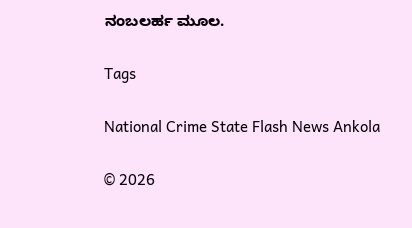ನಂಬಲರ್ಹ ಮೂಲ.

Tags

National Crime State Flash News Ankola

© 2026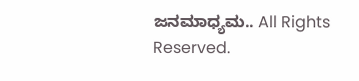ಜನಮಾಧ್ಯಮ.. All Rights Reserved.